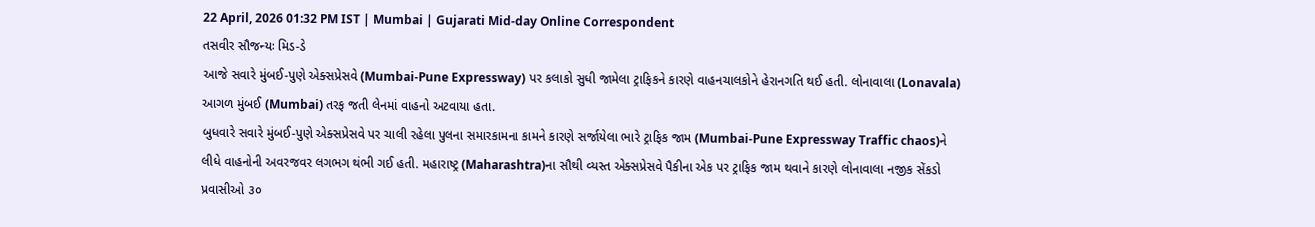22 April, 2026 01:32 PM IST | Mumbai | Gujarati Mid-day Online Correspondent
તસવીર સૌજન્યઃ મિડ-ડે
આજે સવારે મુંબઈ-પુણે એક્સપ્રેસવે (Mumbai-Pune Expressway) પર કલાકો સુધી જામેલા ટ્રાફિકને કારણે વાહનચાલકોને હેરાનગતિ થઈ હતી. લોનાવાલા (Lonavala) આગળ મુંબઈ (Mumbai) તરફ જતી લેનમાં વાહનો અટવાયા હતા.
બુધવારે સવારે મુંબઈ-પુણે એક્સપ્રેસવે પર ચાલી રહેલા પુલના સમારકામના કામને કારણે સર્જાયેલા ભારે ટ્રાફિક જામ (Mumbai-Pune Expressway Traffic chaos)ને લીધે વાહનોની અવરજવર લગભગ થંભી ગઈ હતી. મહારાષ્ટ્ર (Maharashtra)ના સૌથી વ્યસ્ત એક્સપ્રેસવે પૈકીના એક પર ટ્રાફિક જામ થવાને કારણે લોનાવાલા નજીક સેંકડો પ્રવાસીઓ ૩૦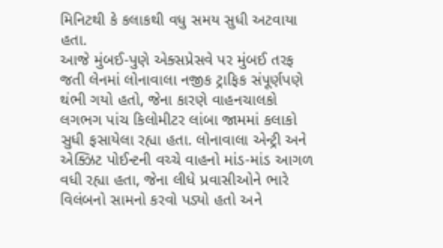મિનિટથી કે કલાકથી વધુ સમય સુધી અટવાયા હતા.
આજે મુંબઈ-પુણે એક્સપ્રેસવે પર મુંબઈ તરફ જતી લેનમાં લોનાવાલા નજીક ટ્રાફિક સંપૂર્ણપણે થંભી ગયો હતો, જેના કારણે વાહનચાલકો લગભગ પાંચ કિલોમીટર લાંબા જામમાં કલાકો સુધી ફસાયેલા રહ્યા હતા. લોનાવાલા એન્ટ્રી અને એક્ઝિટ પોઈન્ટની વચ્ચે વાહનો માંડ-માંડ આગળ વધી રહ્યા હતા, જેના લીધે પ્રવાસીઓને ભારે વિલંબનો સામનો કરવો પડ્યો હતો અને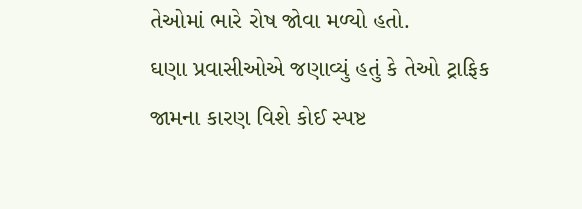તેઓમાં ભારે રોષ જોવા મળ્યો હતો.
ઘણા પ્રવાસીઓએ જણાવ્યું હતું કે તેઓ ટ્રાફિક જામના કારણ વિશે કોઈ સ્પષ્ટ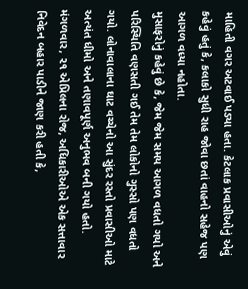માહિતી વગર અટવાઈ પડ્યા હતા. કેટલાક પ્રવાસીઓનું એવું કહેવું હતું કે, કલાકો સુધી રાહ જોવા છતાં વાહનો સહેજ પણ આગળ વધ્યા નહોતા.
મુસાફરોનું કહેવું છે કે, જેમ જેમ સમય આગળ વધતો ગયો અને પરિસ્થિતિ વણસતી ગઈ તેમ તેમ લોકોનો ગુસ્સો પણ વધતો ગયો. લોનાવાલાના ઘાટ વચ્ચેનો આ સુંદર રસ્તો પ્રવાસીઓ માટે અત્યંત ધીમો અને તણાવપૂર્ણ અનુભવ બની ગયો હતો.
મંગળવાર, ૨૧ એપ્રિલના રોજ, અધિકારીઓએ એક સત્તાવાર નિવેદન બહાર પાડીને જાણ કરી હતી કે,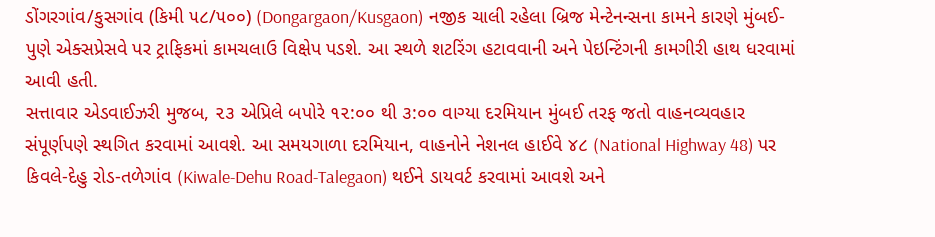ડોંગરગાંવ/કુસગાંવ (કિમી ૫૮/૫૦૦) (Dongargaon/Kusgaon) નજીક ચાલી રહેલા બ્રિજ મેન્ટેનન્સના કામને કારણે મુંબઈ-પુણે એક્સપ્રેસવે પર ટ્રાફિકમાં કામચલાઉ વિક્ષેપ પડશે. આ સ્થળે શટરિંગ હટાવવાની અને પેઇન્ટિંગની કામગીરી હાથ ધરવામાં આવી હતી.
સત્તાવાર એડવાઈઝરી મુજબ, ૨૩ એપ્રિલે બપોરે ૧૨:૦૦ થી ૩:૦૦ વાગ્યા દરમિયાન મુંબઈ તરફ જતો વાહનવ્યવહાર સંપૂર્ણપણે સ્થગિત કરવામાં આવશે. આ સમયગાળા દરમિયાન, વાહનોને નેશનલ હાઈવે ૪૮ (National Highway 48) પર કિવલે-દેહુ રોડ-તળેગાંવ (Kiwale-Dehu Road-Talegaon) થઈને ડાયવર્ટ કરવામાં આવશે અને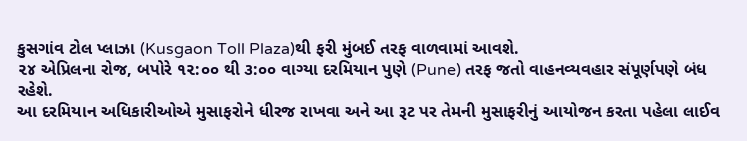કુસગાંવ ટોલ પ્લાઝા (Kusgaon Toll Plaza)થી ફરી મુંબઈ તરફ વાળવામાં આવશે.
૨૪ એપ્રિલના રોજ, બપોરે ૧૨:૦૦ થી ૩:૦૦ વાગ્યા દરમિયાન પુણે (Pune) તરફ જતો વાહનવ્યવહાર સંપૂર્ણપણે બંધ રહેશે.
આ દરમિયાન અધિકારીઓએ મુસાફરોને ધીરજ રાખવા અને આ રૂટ પર તેમની મુસાફરીનું આયોજન કરતા પહેલા લાઈવ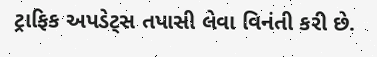ટ્રાફિક અપડેટ્સ તપાસી લેવા વિનંતી કરી છે.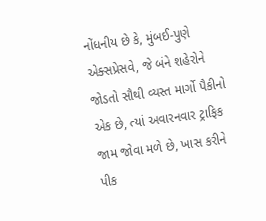નોંધનીય છે કે, મુંબઈ-પુણે એક્સપ્રેસવે, જે બંને શહેરોને જોડતો સૌથી વ્યસ્ત માર્ગો પૈકીનો એક છે, ત્યાં અવારનવાર ટ્રાફિક જામ જોવા મળે છે, ખાસ કરીને પીક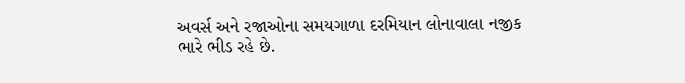અવર્સ અને રજાઓના સમયગાળા દરમિયાન લોનાવાલા નજીક ભારે ભીડ રહે છે.